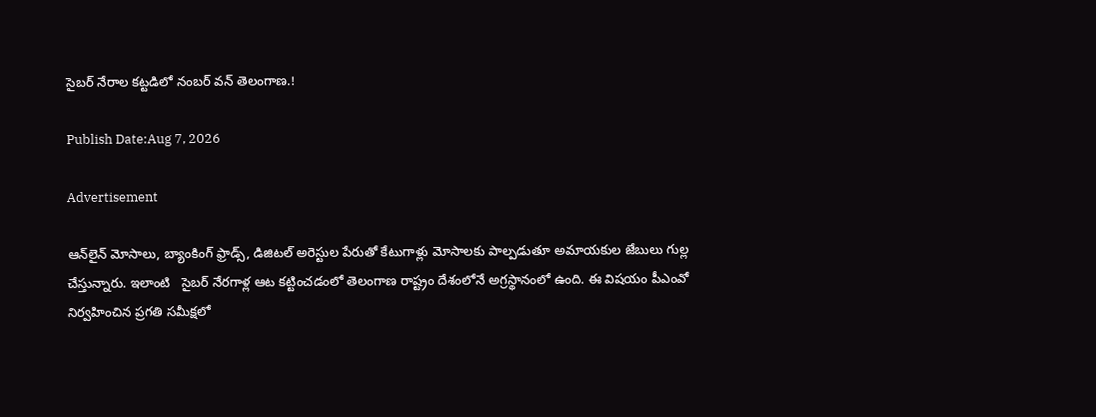సైబర్ నేరాల కట్టడిలో నంబర్ వన్ తెలంగాణ.!

Publish Date:Aug 7, 2026

Advertisement

ఆన్‌లైన్ మోసాలు, బ్యాంకింగ్ ఫ్రాడ్స్, డిజిటల్ అరెస్టుల పేరుతో కేటుగాళ్లు మోసాలకు పాల్పడుతూ అమాయకుల జేబులు గుల్ల చేస్తున్నారు. ఇలాంటి   సైబర్ నేరగాళ్ల ఆట కట్టించడంలో తెలంగాణ రాష్ట్రం దేశంలోనే అగ్రస్థానంలో ఉంది. ఈ విషయం పీఎంవో నిర్వహించిన ప్రగతి సమీక్షలో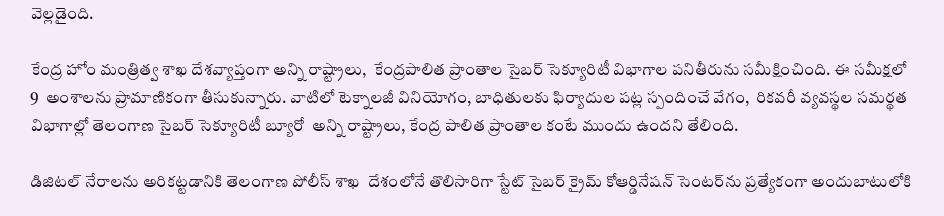వెల్లడైంది.

కేంద్ర హోం మంత్రిత్వ శాఖ దేశవ్యాప్తంగా అన్ని రాష్ట్రాలు,  కేంద్రపాలిత ప్రాంతాల సైబర్ సెక్యూరిటీ విభాగాల పనితీరును సమీక్షించింది. ఈ సమీక్షలో    9  అంశాలను ప్రామాణికంగా తీసుకున్నారు. వాటిలో టెక్నాలజీ వినియోగం, బాధితులకు ఫిర్యాదుల పట్ల స్పందించే వేగం,  రికవరీ వ్యవస్థల సమర్థత  విభాగాల్లో తెలంగాణ సైబర్ సెక్యూరిటీ బ్యూరో  అన్ని రాష్ట్రాలు, కేంద్ర పాలిత ప్రాంతాల కంటే ముందు ఉందని తేలింది.

డిజిటల్ నేరాలను అరికట్టడానికి తెలంగాణ పోలీస్ శాఖ  దేశంలోనే తొలిసారిగా స్టేట్ సైబర్ క్రైమ్ కోఆర్డినేషన్ సెంటర్‌ను ప్రత్యేకంగా అందుబాటులోకి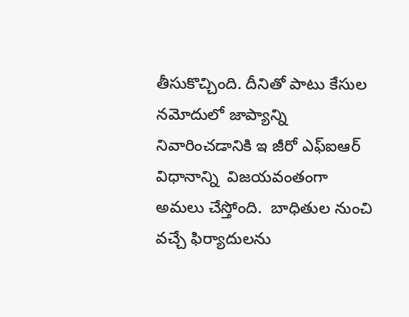తీసుకొచ్చింది. దీనితో పాటు కేసుల నమోదులో జాప్యాన్ని నివారించడానికి ఇ జీరో ఎఫ్ఐఆర్ విధానాన్ని  విజయవంతంగా అమలు చేస్తోంది.  బాధితుల నుంచి వచ్చే ఫిర్యాదులను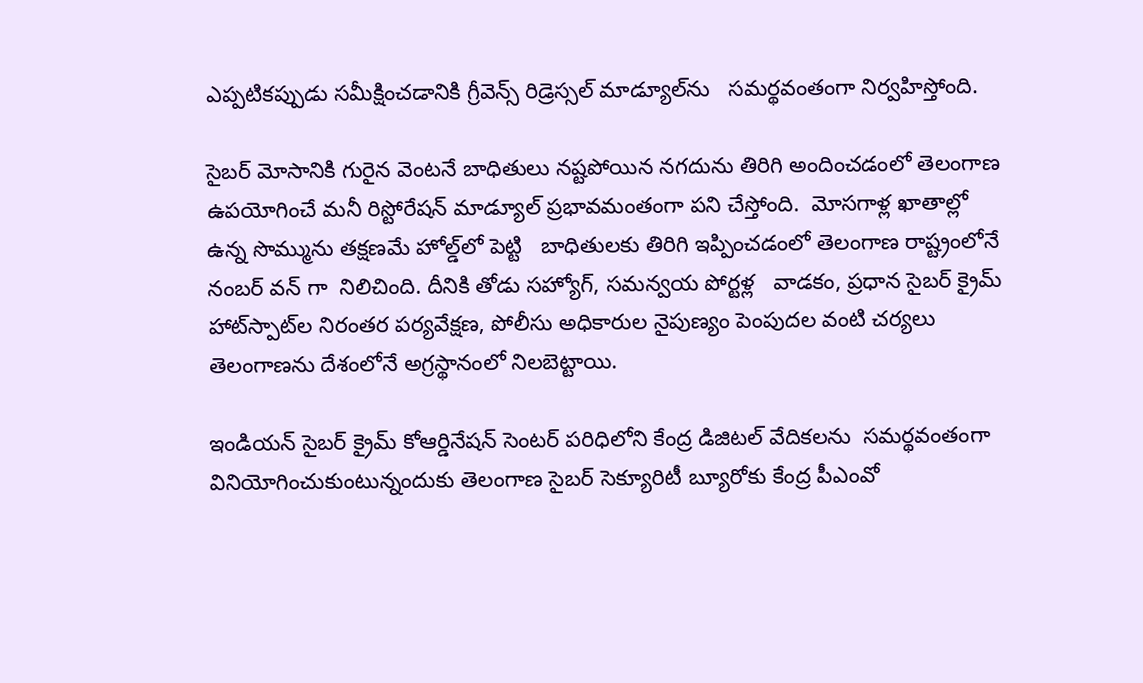ఎప్పటికప్పుడు సమీక్షించడానికి గ్రీవెన్స్ రిడ్రెస్సల్ మాడ్యూల్‌ను   సమర్థవంతంగా నిర్వహిస్తోంది.

సైబర్ మోసానికి గురైన వెంటనే బాధితులు నష్టపోయిన నగదును తిరిగి అందించడంలో తెలంగాణ ఉపయోగించే మనీ రిస్టోరేషన్ మాడ్యూల్ ప్రభావమంతంగా పని చేస్తోంది.  మోసగాళ్ల ఖాతాల్లో ఉన్న సొమ్మును తక్షణమే హోల్డ్‌లో పెట్టి   బాధితులకు తిరిగి ఇప్పించడంలో తెలంగాణ రాష్ట్రంలోనే నంబర్ వన్ గా  నిలిచింది. దీనికి తోడు సహ్యోగ్, సమన్వయ పోర్టళ్ల   వాడకం, ప్రధాన సైబర్ క్రైమ్ హాట్‌స్పాట్‌ల నిరంతర పర్యవేక్షణ, పోలీసు అధికారుల నైపుణ్యం పెంపుదల వంటి చర్యలు తెలంగాణను దేశంలోనే అగ్రస్థానంలో నిలబెట్టాయి.

ఇండియన్ సైబర్ క్రైమ్ కోఆర్డినేషన్ సెంటర్ పరిధిలోని కేంద్ర డిజిటల్ వేదికలను  సమర్థవంతంగా వినియోగించుకుంటున్నందుకు తెలంగాణ సైబర్ సెక్యూరిటీ బ్యూరోకు కేంద్ర పీఎంవో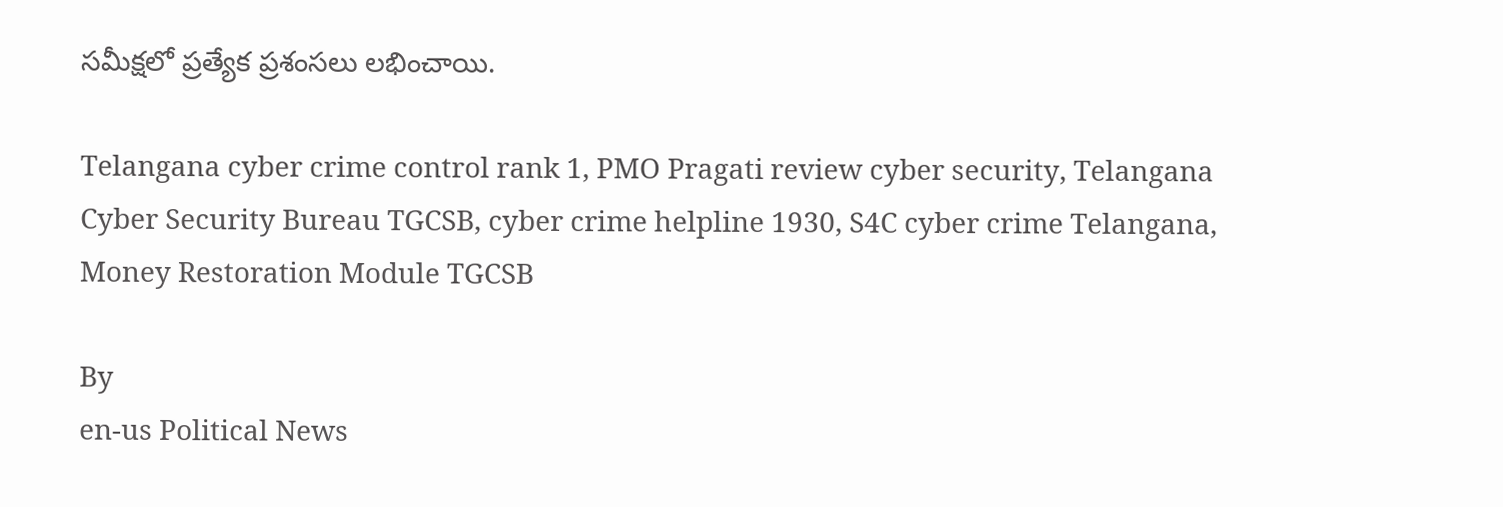సమీక్షలో ప్రత్యేక ప్రశంసలు లభించాయి.

Telangana cyber crime control rank 1, PMO Pragati review cyber security, Telangana Cyber Security Bureau TGCSB, cyber crime helpline 1930, S4C cyber crime Telangana, Money Restoration Module TGCSB

By
en-us Political News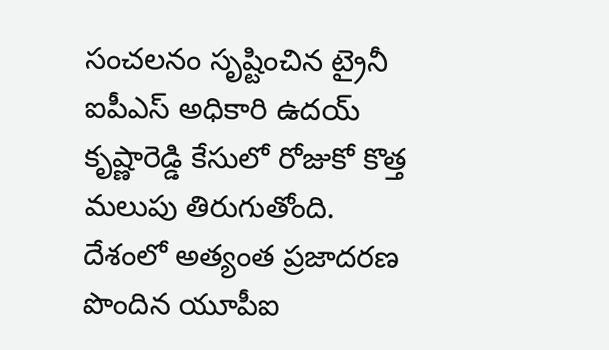సంచలనం సృష్టించిన ట్రైనీ ఐపీఎస్ అధికారి ఉదయ్ కృష్ణారెడ్డి కేసులో రోజుకో కొత్త మలుపు తిరుగుతోంది.
దేశంలో అత్యంత ప్రజాదరణ పొందిన యూపీఐ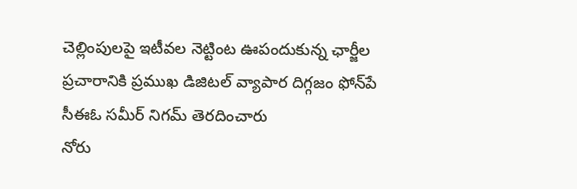చెల్లింపులపై ఇటీవల నెట్టింట ఊపందుకున్న ఛార్జీల ప్రచారానికి ప్రముఖ డిజిటల్ వ్యాపార దిగ్గజం ఫోన్‌పే సీఈఓ సమీర్ నిగమ్ తెరదించారు
నోరు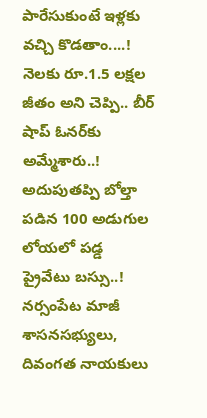పారేసుకుంటే ఇళ్లకు వచ్చి కొడతాం....!
నెలకు రూ.1.5 లక్షల జీతం అని చెప్పి.. బీర్ షాప్ ఓనర్‌కు అమ్మేశారు..!
అదుపుతప్పి బోల్తా పడిన 100 అడుగుల లోయలో పడ్డ ప్రైవేటు బస్సు..!
నర్సంపేట మాజీ శాసనసభ్యులు, దివంగత నాయకులు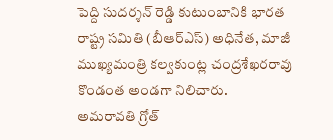పెద్ది సుదర్శన్ రెడ్డి కుటుంబానికి భారత రాష్ట్ర సమితి (బీఆర్ఎస్) అధినేత, మాజీ ముఖ్యమంత్రి కల్వకుంట్ల చంద్రశేఖరరావు కొండంత అండగా నిలిచారు.
అమరావతి గ్రోత్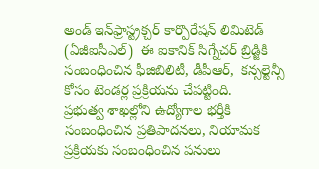అండ్ ఇన్‌ఫ్రాస్ట్రక్చర్ కార్పొరేషన్ లిమిటెడ్ (ఏజీఐసీఎల్)  ఈ ఐకానిక్ సిగ్నేచర్ బ్రిడ్జికి  సంబంధించిన ఫీజిబిలిటీ, డీపీఆర్,  కన్సల్టెన్సీ కోసం టెండర్ల ప్రక్రియను చేపట్టింది.
ప్రభుత్వ శాఖల్లోని ఉద్యోగాల భర్తీకి సంబంధించిన ప్రతిపాదనలు, నియామక ప్రక్రియకు సంబంధించిన పనులు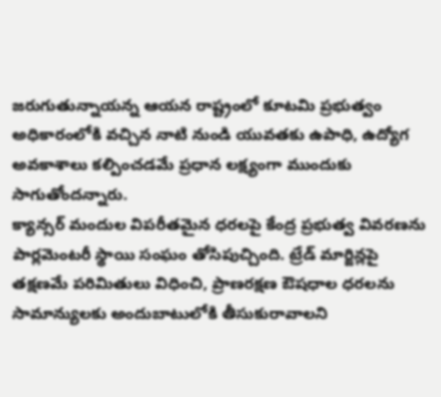జరుగుతున్నాయన్న ఆయన రాష్ట్రంలో కూటమి ప్రభుత్వం అధికారంలోకి వచ్చిన నాటి నుండి యువతకు ఉపాధి, ఉద్యోగ అవకాశాలు కల్పించడమే ప్రధాన లక్ష్యంగా ముందుకు సాగుతోందన్నారు.
క్యాన్సర్ మందుల విపరీతమైన ధరలపై కేంద్ర ప్రభుత్వ వివరణను పార్లమెంటరీ స్థాయి సంఘం తోసిపుచ్చింది. ట్రేడ్ మార్జిన్లపై తక్షణమే పరిమితులు విధించి, ప్రాణరక్షణ ఔషధాల ధరలను సామాన్యులకు అందుబాటులోకి తీసుకురావాలని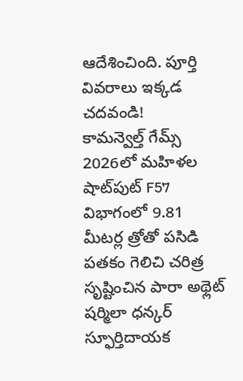ఆదేశించింది. పూర్తి వివరాలు ఇక్కడ చదవండి!
కామన్వెల్త్ గేమ్స్ 2026లో మహిళల షాట్‌పుట్ F57 విభాగంలో 9.81 మీటర్ల త్రోతో పసిడి పతకం గెలిచి చరిత్ర సృష్టించిన పారా అథ్లెట్ షర్మిలా ధన్కర్ స్ఫూర్తిదాయక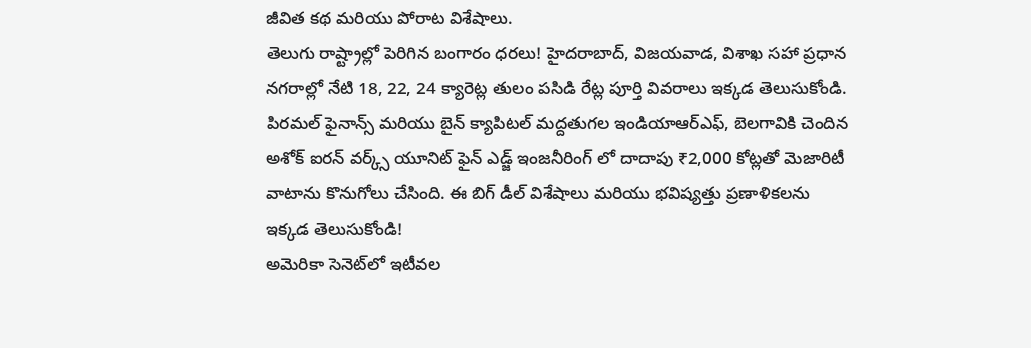జీవిత కథ మరియు పోరాట విశేషాలు.
తెలుగు రాష్ట్రాల్లో పెరిగిన బంగారం ధరలు! హైదరాబాద్, విజయవాడ, విశాఖ సహా ప్రధాన నగరాల్లో నేటి 18, 22, 24 క్యారెట్ల తులం పసిడి రేట్ల పూర్తి వివరాలు ఇక్కడ తెలుసుకోండి.
పిరమల్ ఫైనాన్స్ మరియు బైన్ క్యాపిటల్ మద్దతుగల ఇండియాఆర్‌ఎఫ్, బెలగావికి చెందిన అశోక్ ఐరన్ వర్క్స్ యూనిట్ ఫైన్ ఎడ్జ్ ఇంజనీరింగ్ లో దాదాపు ₹2,000 కోట్లతో మెజారిటీ వాటాను కొనుగోలు చేసింది. ఈ బిగ్ డీల్ విశేషాలు మరియు భవిష్యత్తు ప్రణాళికలను ఇక్కడ తెలుసుకోండి!
అమెరికా సెనెట్‌లో ఇటీవల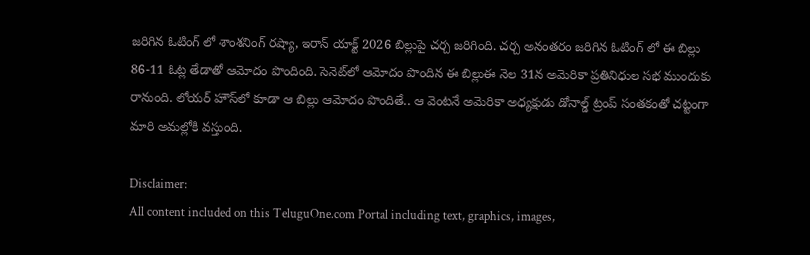జరిగిన ఓటింగ్ లో శాంశనింగ్ రష్యా, ఇరాన్ యాక్ట్ 2026 బిల్లుపై చర్చ జరిగింది. చర్చ అనంతరం జరిగిన ఓటింగ్ లో ఈ బిల్లు 86-11 ఓట్ల తేడాతో ఆమోదం పొందింది. సెనెట్‌లో ఆమోదం పొందిన ఈ బిల్లుఈ నెల 31న అమెరికా ప్రతినిధుల సభ ముందుకు రానుంది. లోయర్ హౌస్‌లో కూడా ఆ బిల్లు ఆమోదం పొందితే.. ఆ వెంటనే అమెరికా అధ్యక్షుడు డోనాల్డ్ ట్రంప్ సంతకంతో చట్టంగా మారి అమల్లోకి వస్తుంది.

Disclaimer:
All content included on this TeluguOne.com Portal including text, graphics, images,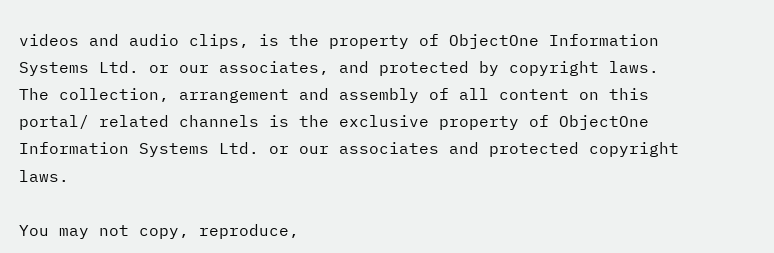videos and audio clips, is the property of ObjectOne Information Systems Ltd. or our associates, and protected by copyright laws. The collection, arrangement and assembly of all content on this portal/ related channels is the exclusive property of ObjectOne Information Systems Ltd. or our associates and protected copyright laws.

You may not copy, reproduce,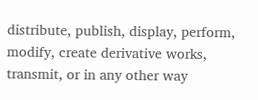distribute, publish, display, perform, modify, create derivative works, transmit, or in any other way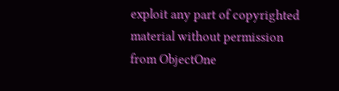exploit any part of copyrighted material without permission from ObjectOne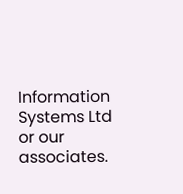Information Systems Ltd or our associates.